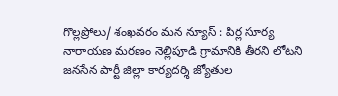గొల్లప్రోలు/ శంఖవరం మన న్యూస్ : పిర్ల సూర్య నారాయణ మరణం నెల్లిపూడి గ్రామానికి తీరని లోటని జనసేన పార్టీ జిల్లా కార్యదర్శి జ్యోతుల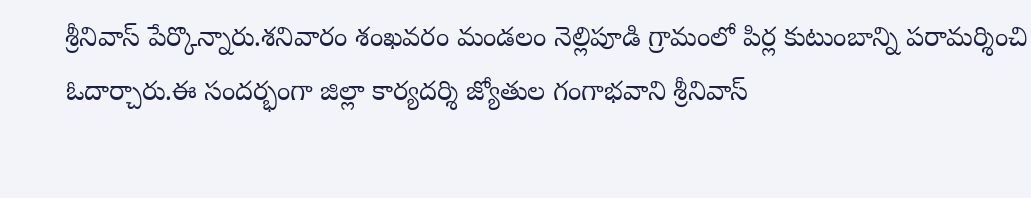శ్రీనివాస్ పేర్కొన్నారు.శనివారం శంఖవరం మండలం నెల్లిపూడి గ్రామంలో పిర్ల కుటుంబాన్ని పరామర్శించి ఓదార్చారు.ఈ సందర్భంగా జిల్లా కార్యదర్శి జ్యోతుల గంగాభవాని శ్రీనివాస్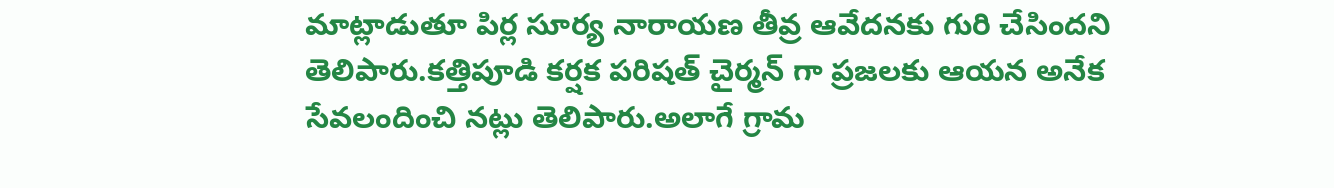మాట్లాడుతూ పిర్ల సూర్య నారాయణ తీవ్ర ఆవేదనకు గురి చేసిందని తెలిపారు.కత్తిపూడి కర్షక పరిషత్ చైర్మన్ గా ప్రజలకు ఆయన అనేక సేవలందించి నట్లు తెలిపారు.అలాగే గ్రామ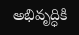అభివృద్ధికి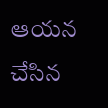ఆయన చేసిన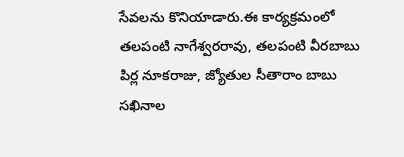సేవలను కొనియాడారు.ఈ కార్యక్రమంలో తలపంటి నాగేశ్వరరావు, తలపంటి వీరబాబు పిర్ల నూకరాజు, జ్యోతుల సీతారాం బాబు సఖినాల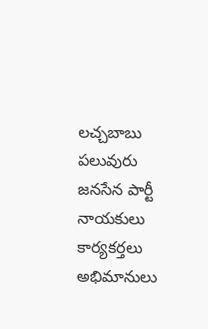లచ్చబాబు పలువురు జనసేన పార్టీ నాయకులు కార్యకర్తలు అభిమానులు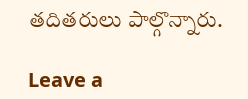తదితరులు పాల్గొన్నారు.

Leave a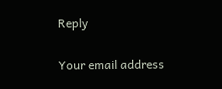Reply

Your email address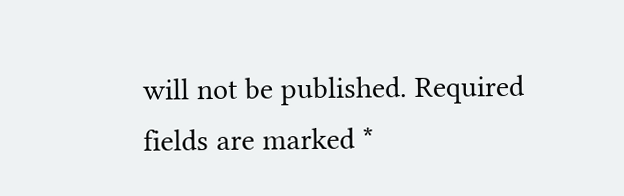will not be published. Required fields are marked *